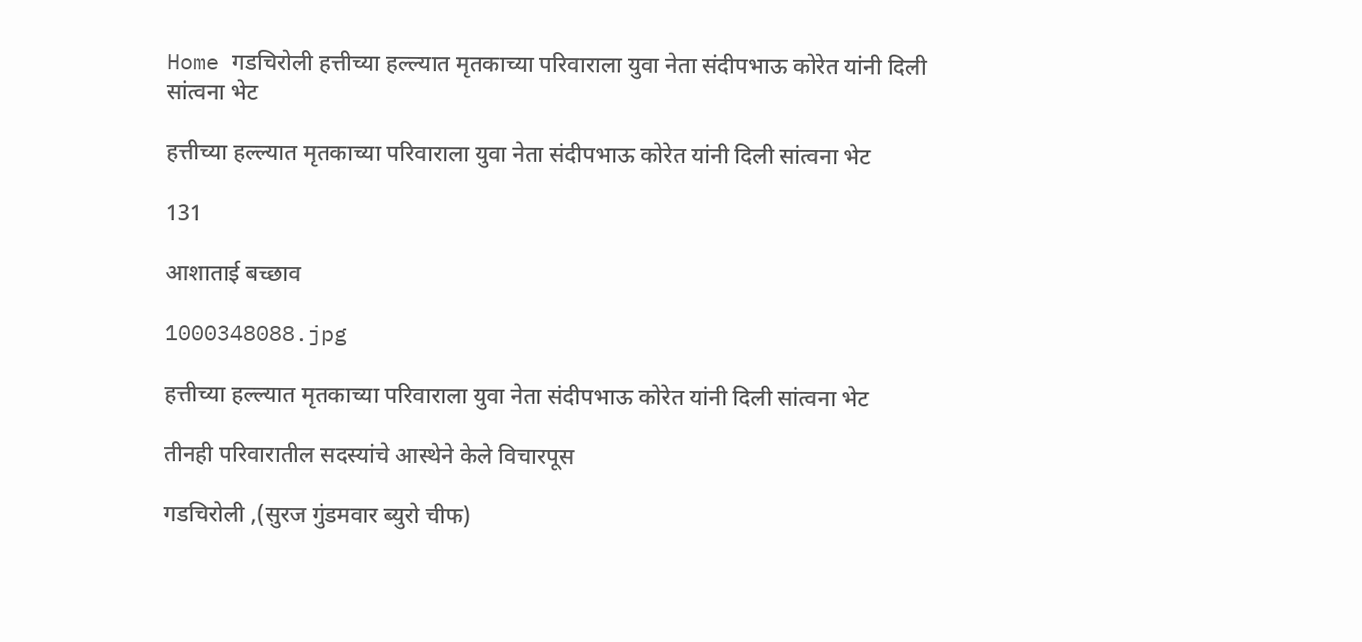Home गडचिरोली हत्तीच्या हल्ल्यात मृतकाच्या परिवाराला युवा नेता संदीपभाऊ कोरेत यांनी दिली सांत्वना भेट

हत्तीच्या हल्ल्यात मृतकाच्या परिवाराला युवा नेता संदीपभाऊ कोरेत यांनी दिली सांत्वना भेट

131

आशाताई बच्छाव

1000348088.jpg

हत्तीच्या हल्ल्यात मृतकाच्या परिवाराला युवा नेता संदीपभाऊ कोरेत यांनी दिली सांत्वना भेट

तीनही परिवारातील सदस्यांचे आस्थेने केले विचारपूस

गडचिरोली ,(सुरज गुंडमवार ब्युरो चीफ)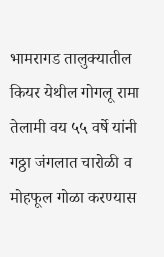भामरागड तालुक्यातील कियर येथील गोगलू रामा तेलामी वय ५५ वर्षे यांनी गठ्ठा जंगलात चारोळी व मोहफूल गोळा करण्यास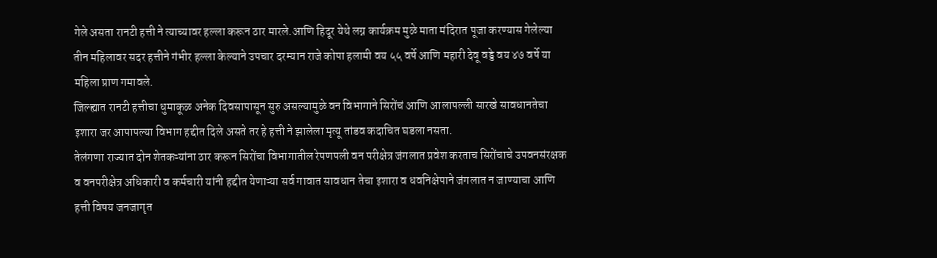गेले असता रानटी हत्ती ने त्याच्यावर हल्ला करून ठार मारले.आणि हिदूर येथे लग्न कार्यक्रम मुळे माता मंदिरात पूजा करण्यास गेलेल्या तीन महिलावर सदर हत्तीने गंभीर हल्ला केल्याने उपचार दरम्यान राजे कोपा हलामी वय ५५ वर्षे आणि महारी देवू वड्डे वय ४७ वर्षे या महिला प्राण गमावले.
जिल्ह्यात रानटी हत्तीचा धुमाकूळ अनेक दिवसापासून सुरु असल्यामुळे वन विभागाने सिरोंचं आणि आलापल्ली सारखे सावधानतेचा इशारा जर आपापल्या विभाग हद्दीत दिले असते तर हे हत्ती ने झालेला मृत्यू तांडव कदाचित घडला नसता.
तेलंगणा राज्यात दोन शेतकऱ्यांना ठार करून सिरोंचा विभागातील रेपणपली वन परीक्षेत्र जंगलात प्रवेश करताच सिरोंचाचे उपवनसंरक्षक व वनपरीक्षेत्र अधिकारी व कर्मचारी यांनी हद्दीत येणाऱ्या सर्व गावात सावधान तेचा इशारा व धवनिक्षेपाने जंगलात न जाण्याचा आणि हत्ती विषय जनजागृत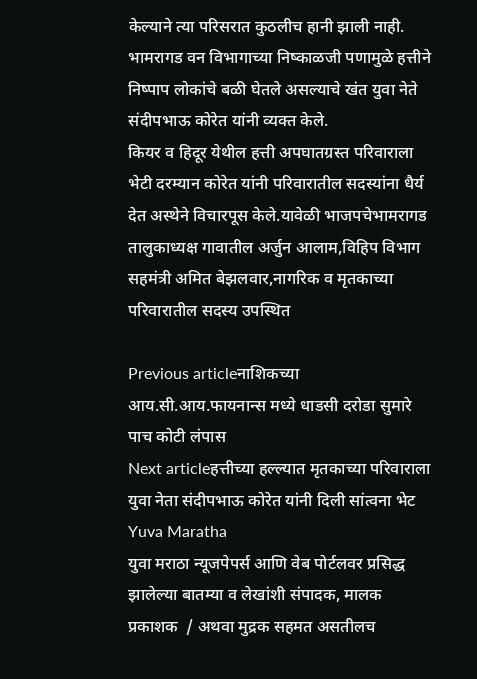केल्याने त्या परिसरात कुठलीच हानी झाली नाही.
भामरागड वन विभागाच्या निष्काळजी पणामुळे हत्तीने निष्पाप लोकांचे बळी घेतले असल्याचे खंत युवा नेते संदीपभाऊ कोरेत यांनी व्यक्त केले.
कियर व हिदूर येथील हत्ती अपघातग्रस्त परिवाराला भेटी दरम्यान कोरेत यांनी परिवारातील सदस्यांना धैर्य देत अस्थेने विचारपूस केले.यावेळी भाजपचेभामरागड तालुकाध्यक्ष गावातील अर्जुन आलाम,विहिप विभाग सहमंत्री अमित बेझलवार,नागरिक व मृतकाच्या परिवारातील सदस्य उपस्थित

Previous articleनाशिकच्या आय.सी.आय.फायनान्स मध्ये धाडसी दरोडा सुमारे पाच कोटी लंपास
Next articleहत्तीच्या हल्ल्यात मृतकाच्या परिवाराला युवा नेता संदीपभाऊ कोरेत यांनी दिली सांत्वना भेट
Yuva Maratha
युवा मराठा न्यूजपेपर्स आणि वेब पोर्टलवर प्रसिद्ध झालेल्या बातम्या व लेखांशी संपादक, मालक प्रकाशक  / अथवा मुद्रक सहमत असतीलच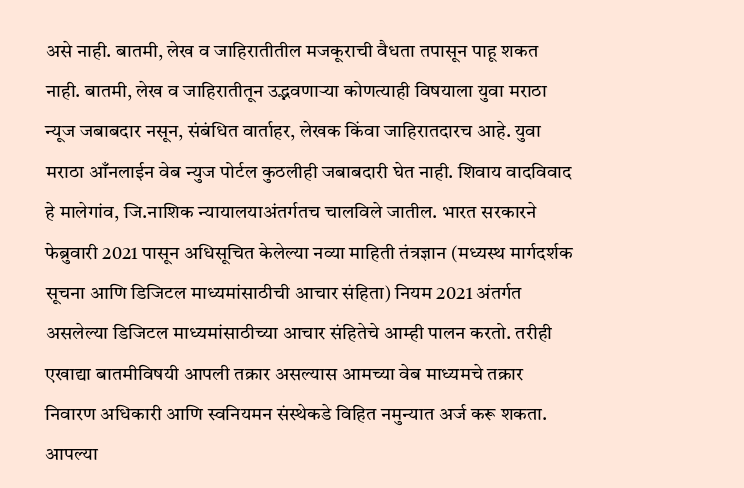असे नाही. बातमी, लेख व जाहिरातीतील मजकूराची वैधता तपासून पाहू शकत नाही. बातमी, लेख व जाहिरातीतून उद्भवणाऱ्या कोणत्याही विषयाला युवा मराठा न्यूज जबाबदार नसून, संबंधित वार्ताहर, लेखक किंवा जाहिरातदारच आहे. युवा मराठा आँनलाईन वेब न्युज पोर्टल कुठलीही जबाबदारी घेत नाही. शिवाय वादविवाद हे मालेगांव, जि.नाशिक न्यायालयाअंतर्गतच चालविले जातील. भारत सरकारने फेब्रुवारी 2021 पासून अधिसूचित केलेल्या नव्या माहिती तंत्रज्ञान (मध्यस्थ मार्गदर्शक सूचना आणि डिजिटल माध्यमांसाठीची आचार संहिता) नियम 2021 अंतर्गत असलेल्या डिजिटल माध्यमांसाठीच्या आचार संहितेचे आम्ही पालन करतो. तरीही एखाद्या बातमीविषयी आपली तक्रार असल्यास आमच्या वेब माध्यमचे तक्रार निवारण अधिकारी आणि स्वनियमन संस्थेकडे विहित नमुन्यात अर्ज करू शकता. आपल्या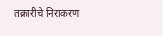तक्रारीचे निराकरण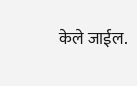केले जाईल.